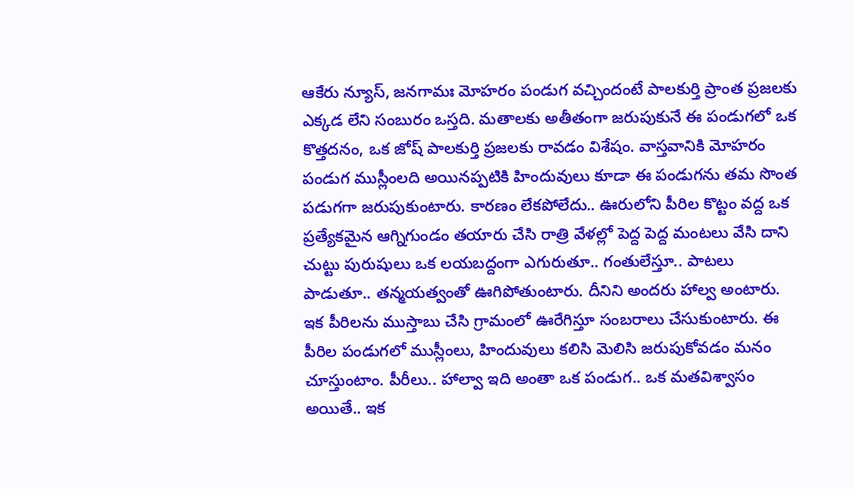ఆకేరు న్యూస్, జనగామః మోహరం పండుగ వచ్చిందంటే పాలకుర్తి ప్రాంత ప్రజలకు ఎక్కడ లేని సంబురం ఒస్తది. మతాలకు అతీతంగా జరుపుకునే ఈ పండుగలో ఒక కొత్తదనం, ఒక జోష్ పాలకుర్తి ప్రజలకు రావడం విశేషం. వాస్తవానికి మోహరం పండుగ ముస్లీంలది అయినప్పటికి హిందువులు కూడా ఈ పండుగను తమ సొంత పడుగగా జరుపుకుంటారు. కారణం లేకపోలేదు.. ఊరులోని పీరిల కొట్టం వద్ద ఒక ప్రత్యేకమైన ఆగ్నిగుండం తయారు చేసి రాత్రి వేళల్లో పెద్ద పెద్ద మంటలు వేసి దాని చుట్టు పురుషులు ఒక లయబద్దంగా ఎగురుతూ.. గంతులేస్తూ.. పాటలు పాడుతూ.. తన్మయత్వంతో ఊగిపోతుంటారు. దీనిని అందరు హాల్వ అంటారు. ఇక పీరిలను ముస్తాబు చేసి గ్రామంలో ఊరేగిస్తూ సంబరాలు చేసుకుంటారు. ఈ పీరిల పండుగలో ముస్లీంలు, హిందువులు కలిసి మెలిసి జరుపుకోవడం మనం చూస్తుంటాం. పీరీలు.. హాల్వా ఇది అంతా ఒక పండుగ.. ఒక మతవిశ్వాసం అయితే.. ఇక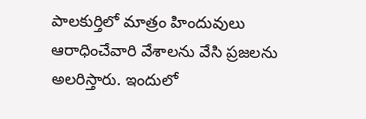పాలకుర్తిలో మాత్రం హిందువులు ఆరాధించేవారి వేశాలను వేసి ప్రజలను అలరిస్తారు. ఇందులో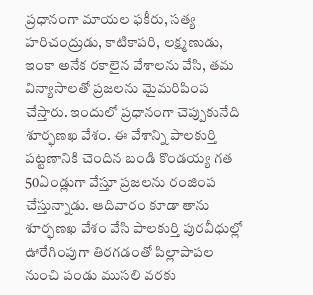ప్రధానంగా మాయల ఫకీరు, సత్య హరిచంద్రుడు, కాటికాపరి, లక్ష్మణుడు, ఇంకా అనేక రకాలైన వేశాలను వేసి, తమ విన్యాసాలతో ప్రజలను మైమరిపింప చేస్తారు. ఇందులో ప్రధానంగా చెప్పుకునేది శూర్ఫణఖ వేశం. ఈ వేశాన్ని పాలకుర్తి పట్టణానికి చెందిన బండి కొండయ్య గత 50ఏండ్లుగా వేస్తూ ప్రజలను రంజింప చేస్తున్నాడు. ఆదివారం కూడా తాను శూర్ఫణఖ వేశం వేసి పాలకుర్తి పురవీధుల్లో ఊరేగింపుగా తిరగడంతో పిల్లాపాపల నుంచి పండు ముసలి వరకు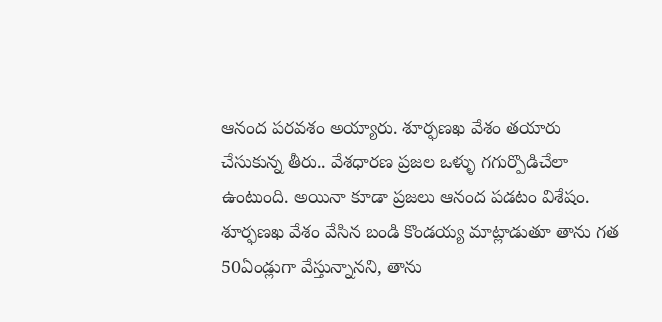ఆనంద పరవశం అయ్యారు. శూర్ఫణఖ వేశం తయారు చేసుకున్న తీరు.. వేశధారణ ప్రజల ఒళ్ళు గగుర్పొడిచేలా ఉంటుంది. అయినా కూడా ప్రజలు ఆనంద పడటం విశేషం. శూర్ఫణఖ వేశం వేసిన బండి కొండయ్య మాట్లాడుతూ తాను గత 50ఏండ్లుగా వేస్తున్నానని, తాను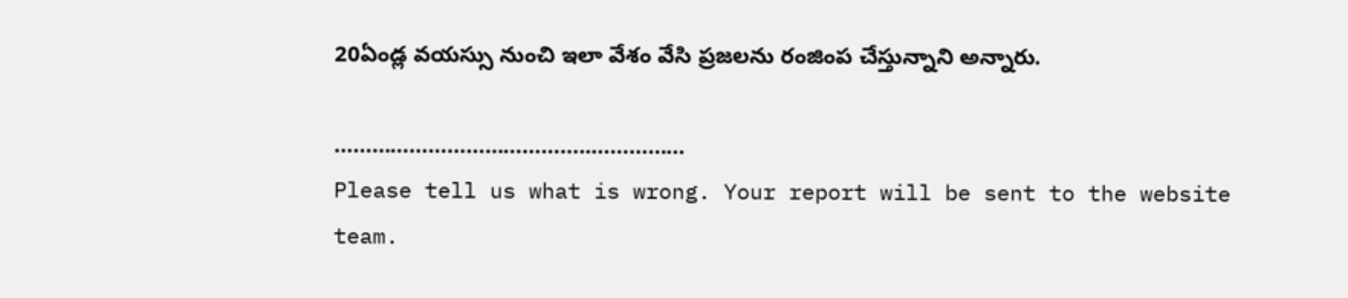20ఏండ్ల వయస్సు నుంచి ఇలా వేశం వేసి ప్రజలను రంజింప చేస్తున్నాని అన్నారు.

…………………………………..……………
Please tell us what is wrong. Your report will be sent to the website team.